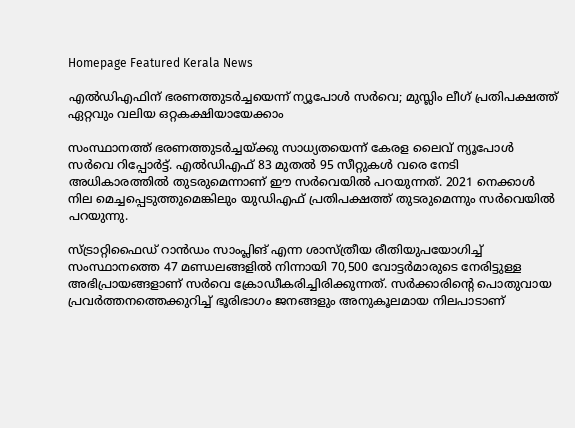Homepage Featured Kerala News

എല്‍ഡിഎഫിന് ഭരണത്തുടര്‍ച്ചയെന്ന് ന്യൂപോള്‍ സര്‍വെ; മുസ്ലിം ലീഗ് പ്രതിപക്ഷത്ത് ഏറ്റവും വലിയ ഒറ്റകക്ഷിയായേക്കാം

സംസ്ഥാനത്ത് ഭരണത്തുടര്‍ച്ചയ്ക്കു സാധ്യതയെന്ന് കേരള ലൈവ് ന്യൂപോള്‍ സര്‍വെ റിപ്പോര്‍ട്ട്. എല്‍ഡിഎഫ് 83 മുതല്‍ 95 സീറ്റുകള്‍ വരെ നേടി അധികാരത്തില്‍ തുടരുമെന്നാണ് ഈ സര്‍വെയില്‍ പറയുന്നത്. 2021 നെക്കാള്‍ നില മെച്ചപ്പെടുത്തുമെങ്കിലും യുഡിഎഫ് പ്രതിപക്ഷത്ത് തുടരുമെന്നും സര്‍വെയില്‍ പറയുന്നു.

സ്ട്രാറ്റിഫൈഡ് റാന്‍ഡം സാംപ്ലിങ് എന്ന ശാസ്ത്രീയ രീതിയുപയോഗിച്ച് സംസ്ഥാനത്തെ 47 മണ്ഡലങ്ങളില്‍ നിന്നായി 70,500 വോട്ടര്‍മാരുടെ നേരിട്ടുള്ള അഭിപ്രായങ്ങളാണ് സര്‍വെ ക്രോഡീകരിച്ചിരിക്കുന്നത്. സര്‍ക്കാരിന്റെ പൊതുവായ പ്രവര്‍ത്തനത്തെക്കുറിച്ച് ഭൂരിഭാഗം ജനങ്ങളും അനുകൂലമായ നിലപാടാണ്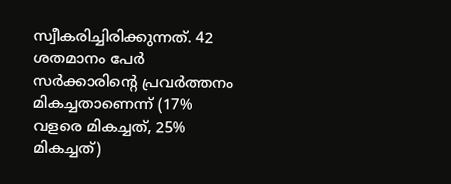സ്വീകരിച്ചിരിക്കുന്നത്. 42 ശതമാനം പേര്‍ സര്‍ക്കാരിന്റെ പ്രവര്‍ത്തനം മികച്ചതാണെന്ന് (17% വളരെ മികച്ചത്, 25% മികച്ചത്)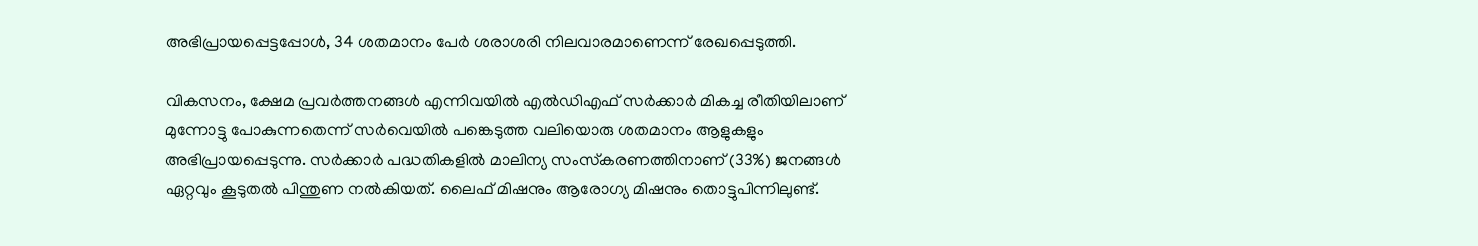അഭിപ്രായപ്പെട്ടപ്പോള്‍, 34 ശതമാനം പേര്‍ ശരാശരി നിലവാരമാണെന്ന് രേഖപ്പെടുത്തി.

വികസനം, ക്ഷേമ പ്രവര്‍ത്തനങ്ങള്‍ എന്നിവയില്‍ എല്‍ഡിഎഫ് സര്‍ക്കാര്‍ മികച്ച രീതിയിലാണ് മുന്നോട്ടു പോകുന്നതെന്ന് സര്‍വെയില്‍ പങ്കെടുത്ത വലിയൊരു ശതമാനം ആളുകളും അഭിപ്രായപ്പെടുന്നു. സര്‍ക്കാര്‍ പദ്ധതികളില്‍ മാലിന്യ സംസ്‌കരണത്തിനാണ് (33%) ജനങ്ങള്‍ ഏറ്റവും കൂടുതല്‍ പിന്തുണ നല്‍കിയത്. ലൈഫ് മിഷനും ആരോഗ്യ മിഷനും തൊട്ടുപിന്നിലുണ്ട്.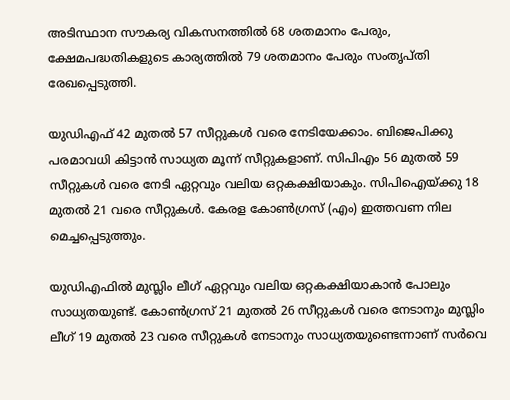അടിസ്ഥാന സൗകര്യ വികസനത്തില്‍ 68 ശതമാനം പേരും, ക്ഷേമപദ്ധതികളുടെ കാര്യത്തില്‍ 79 ശതമാനം പേരും സംതൃപ്തി രേഖപ്പെടുത്തി.

യുഡിഎഫ് 42 മുതല്‍ 57 സീറ്റുകള്‍ വരെ നേടിയേക്കാം. ബിജെപിക്കു പരമാവധി കിട്ടാന്‍ സാധ്യത മൂന്ന് സീറ്റുകളാണ്. സിപിഎം 56 മുതല്‍ 59 സീറ്റുകള്‍ വരെ നേടി ഏറ്റവും വലിയ ഒറ്റകക്ഷിയാകും. സിപിഐയ്ക്കു 18 മുതല്‍ 21 വരെ സീറ്റുകള്‍. കേരള കോണ്‍ഗ്രസ് (എം) ഇത്തവണ നില മെച്ചപ്പെടുത്തും.

യുഡിഎഫില്‍ മുസ്ലിം ലീഗ് ഏറ്റവും വലിയ ഒറ്റകക്ഷിയാകാന്‍ പോലും സാധ്യതയുണ്ട്. കോണ്‍ഗ്രസ് 21 മുതല്‍ 26 സീറ്റുകള്‍ വരെ നേടാനും മുസ്ലിം ലീഗ് 19 മുതല്‍ 23 വരെ സീറ്റുകള്‍ നേടാനും സാധ്യതയുണ്ടെന്നാണ് സര്‍വെ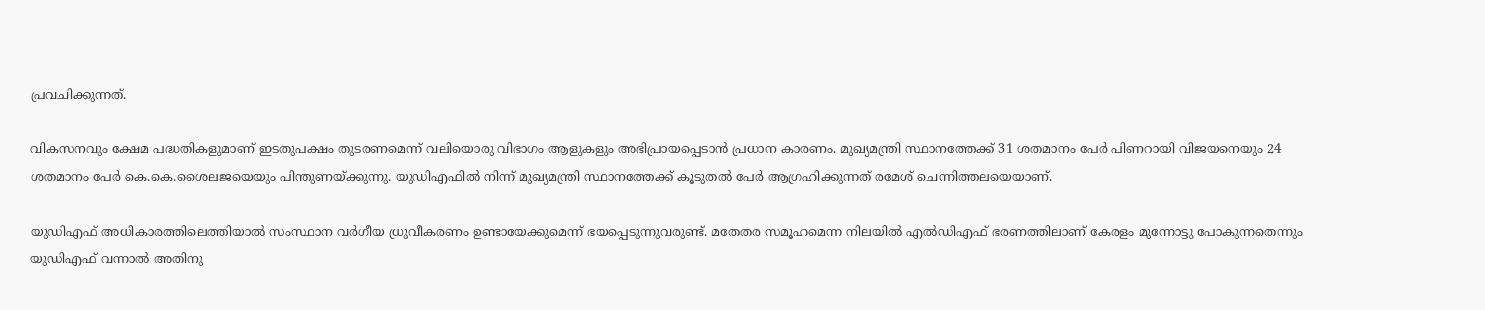പ്രവചിക്കുന്നത്.

വികസനവും ക്ഷേമ പദ്ധതികളുമാണ് ഇടതുപക്ഷം തുടരണമെന്ന് വലിയൊരു വിഭാഗം ആളുകളും അഭിപ്രായപ്പെടാന്‍ പ്രധാന കാരണം. മുഖ്യമന്ത്രി സ്ഥാനത്തേക്ക് 31 ശതമാനം പേര്‍ പിണറായി വിജയനെയും 24 ശതമാനം പേര്‍ കെ.കെ.ശൈലജയെയും പിന്തുണയ്ക്കുന്നു. യുഡിഎഫില്‍ നിന്ന് മുഖ്യമന്ത്രി സ്ഥാനത്തേക്ക് കൂടുതല്‍ പേര്‍ ആഗ്രഹിക്കുന്നത് രമേശ് ചെന്നിത്തലയെയാണ്.

യുഡിഎഫ് അധികാരത്തിലെത്തിയാല്‍ സംസ്ഥാന വര്‍ഗീയ ധ്രുവീകരണം ഉണ്ടായേക്കുമെന്ന് ഭയപ്പെടുന്നുവരുണ്ട്. മതേതര സമൂഹമെന്ന നിലയില്‍ എല്‍ഡിഎഫ് ഭരണത്തിലാണ് കേരളം മുന്നോട്ടു പോകുന്നതെന്നും യുഡിഎഫ് വന്നാല്‍ അതിനു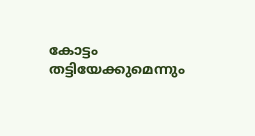കോട്ടം തട്ടിയേക്കുമെന്നും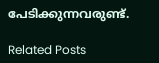പേടിക്കുന്നവരുണ്ട്.

Related Posts